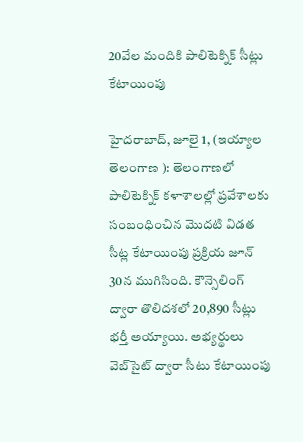20వేల మందికి పాలిటెక్నిక్‌ సీట్లు కేటాయింపు

హైదరాబాద్‌, జూలై 1, (ఇయ్యాల తెలంగాణ ): తెలంగాణలో పాలిటెక్నిక్‌ కళాశాలల్లో ప్రవేశాలకు సంబంధించిన మొదటి విడత సీట్ల కేటాయింపు ప్రక్రియ జూన్‌ 30న ముగిసింది. కౌన్సెలింగ్‌ ద్వారా తొలిదశలో 20,890 సీట్లు భర్తీ అయ్యాయి. అభ్యర్థులు వెబ్‌సైట్‌ ద్వారా సీటు కేటాయింపు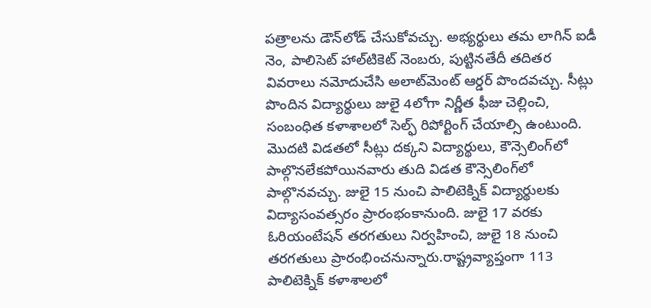పత్రాలను డౌన్‌లోడ్‌ చేసుకోవచ్చు. అభ్యర్థులు తమ లాగిన్‌ ఐడీ నెం, పాలిసెట్‌ హాల్‌టికెట్‌ నెంబరు, పుట్టినతేదీ తదితర వివరాలు నమోదుచేసి అలాట్‌మెంట్‌ ఆర్డర్‌ పొందవచ్చు. సీట్లు పొందిన విద్యార్థులు జులై 4లోగా నిర్ణీత ఫీజు చెల్లించి, సంబంధిత కళాశాలలో సెల్ఫ్‌ రిపోర్టింగ్‌ చేయాల్సి ఉంటుంది. మొదటి విడతలో సీట్లు దక్కని విద్యార్థులు, కౌన్సెలింగ్‌లో పాల్గొనలేకపోయినవారు తుది విడత కౌన్సెలింగ్‌లో పాల్గొనవచ్చు. జులై 15 నుంచి పాలిటెక్నిక్‌ విద్యార్థులకు విద్యాసంవత్సరం ప్రారంభంకానుంది. జులై 17 వరకు ఓరియంటేషన్‌ తరగతులు నిర్వహించి, జులై 18 నుంచి తరగతులు ప్రారంభించనున్నారు.రాష్ట్రవ్యాప్తంగా 113 పాలిటెక్నిక్‌ కళాశాలలో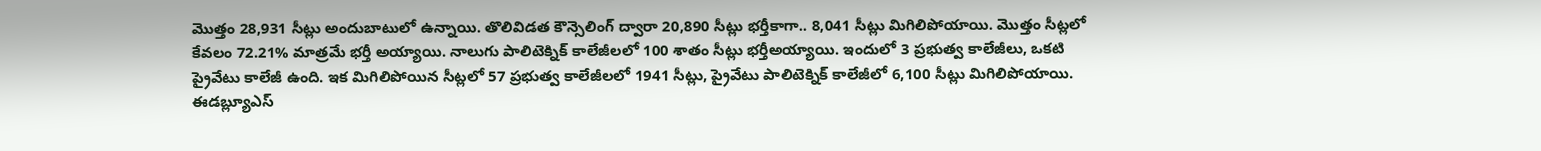మొత్తం 28,931 సీట్లు అందుబాటులో ఉన్నాయి. తొలివిడత కౌన్సెలింగ్‌ ద్వారా 20,890 సీట్లు భర్తీకాగా.. 8,041 సీట్లు మిగిలిపోయాయి. మొత్తం సీట్లలో కేవలం 72.21% మాత్రమే భర్తీ అయ్యాయి. నాలుగు పాలిటెక్నిక్‌ కాలేజీలలో 100 శాతం సీట్లు భర్తీఅయ్యాయి. ఇందులో 3 ప్రభుత్వ కాలేజీలు, ఒకటి ప్రైవేటు కాలేజీ ఉంది. ఇక మిగిలిపోయిన సీట్లలో 57 ప్రభుత్వ కాలేజీలలో 1941 సీట్లు, ప్రైవేటు పాలిటెక్నిక్‌ కాలేజీలో 6,100 సీట్లు మిగిలిపోయాయి. ఈడబ్ల్యూఎస్‌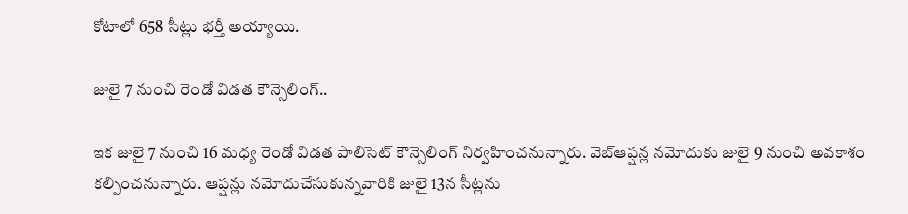కోటాలో 658 సీట్లు భర్తీ అయ్యాయి.

జులై 7 నుంచి రెండో విడత కౌన్సెలింగ్‌..

ఇక జులై 7 నుంచి 16 మధ్య రెండో విడత పాలిసెట్‌ కౌన్సెలింగ్‌ నిర్వహించనున్నారు. వెబ్‌ఆప్షన్ల నమోదుకు జులై 9 నుంచి అవకాశం కల్పించనున్నారు. ఆప్షన్లు నమోదుచేసుకున్నవారికి జులై 13న సీట్లను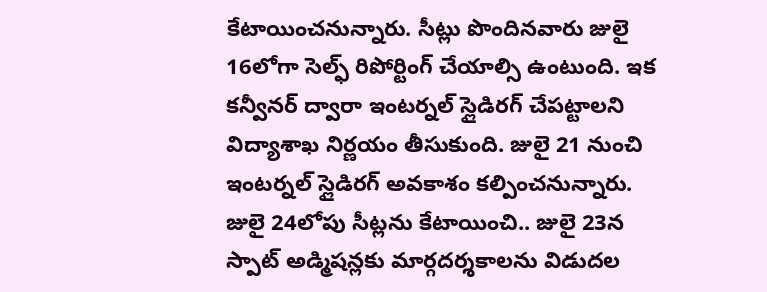కేటాయించనున్నారు. సీట్లు పొందినవారు జులై 16లోగా సెల్ఫ్‌ రిపోర్టింగ్‌ చేయాల్సి ఉంటుంది. ఇక కన్వీనర్‌ ద్వారా ఇంటర్నల్‌ స్లైడిరగ్‌ చేపట్టాలని విద్యాశాఖ నిర్ణయం తీసుకుంది. జులై 21 నుంచి ఇంటర్నల్‌ స్లైడిరగ్‌ అవకాశం కల్పించనున్నారు. జులై 24లోపు సీట్లను కేటాయించి.. జులై 23న స్పాట్‌ అడ్మిషన్లకు మార్గదర్శకాలను విడుదల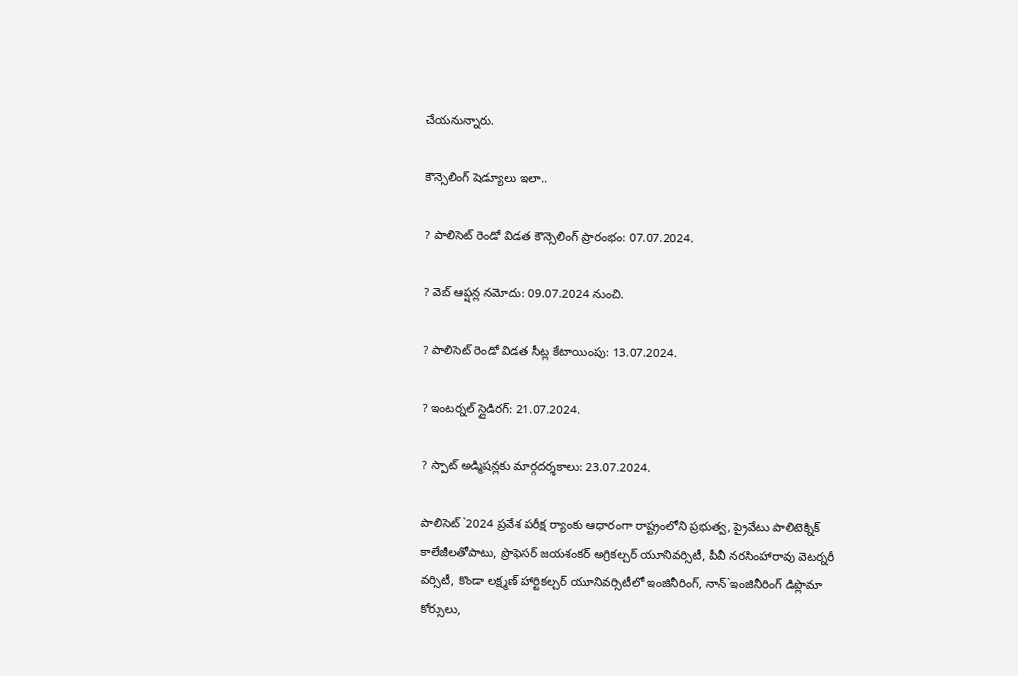చేయనున్నారు.

కౌన్సెలింగ్‌ షెడ్యూలు ఇలా..

? పాలిసెట్‌ రెండో విడత కౌన్సెలింగ్‌ ప్రారంభం: 07.07.2024.

? వెబ్‌ ఆప్షన్ల నమోదు: 09.07.2024 నుంచి.

? పాలిసెట్‌ రెండో విడత సీట్ల కేటాయింపు: 13.07.2024.

? ఇంటర్నల్‌ స్లైడిరగ్‌: 21.07.2024.

? స్పాట్‌ అడ్మిషన్లకు మార్గదర్శకాలు: 23.07.2024.

పాలిసెట్‌`2024 ప్రవేశ పరీక్ష ర్యాంకు ఆధారంగా రాష్ట్రంలోని ప్రభుత్వ, ప్రైవేటు పాలిటెక్నిక్‌ కాలేజీలతోపాటు, ప్రొఫెసర్‌ జయశంకర్‌ అగ్రికల్చర్‌ యూనివర్సిటీ, పీవీ నరసింహారావు వెటర్నరీ వర్సిటీ, కొండా లక్ష్మణ్‌ హార్టికల్చర్‌ యూనివర్సిటీలో ఇంజినీరింగ్‌, నాన్‌`ఇంజినీరింగ్‌ డిప్లొమా కోర్సులు,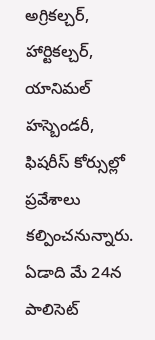అగ్రికల్చర్‌, హార్టికల్చర్‌, యానిమల్‌ హస్బెండరీ, ఫిషరీస్‌ కోర్సుల్లో ప్రవేశాలు కల్పించనున్నారు. ఏడాది మే 24న పాలిసెట్‌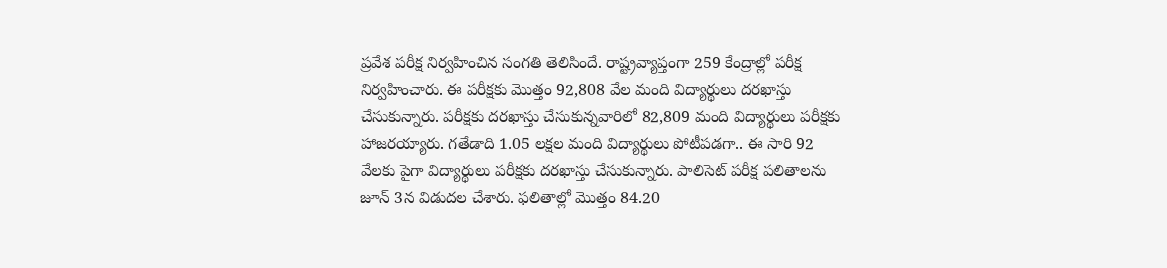ప్రవేశ పరీక్ష నిర్వహించిన సంగతి తెలిసిందే. రాష్ట్రవ్యాప్తంగా 259 కేంద్రాల్లో పరీక్ష నిర్వహించారు. ఈ పరీక్షకు మొత్తం 92,808 వేల మంది విద్యార్థులు దరఖాస్తు చేసుకున్నారు. పరీక్షకు దరఖాస్తు చేసుకున్నవారిలో 82,809 మంది విద్యార్థులు పరీక్షకు హాజరయ్యారు. గతేడాది 1.05 లక్షల మంది విద్యార్థులు పోటీపడగా.. ఈ సారి 92 వేలకు పైగా విద్యార్థులు పరీక్షకు దరఖాస్తు చేసుకున్నారు. పాలిసెట్‌ పరీక్ష పలితాలను జూన్‌ 3న విడుదల చేశారు. ఫలితాల్లో మొత్తం 84.20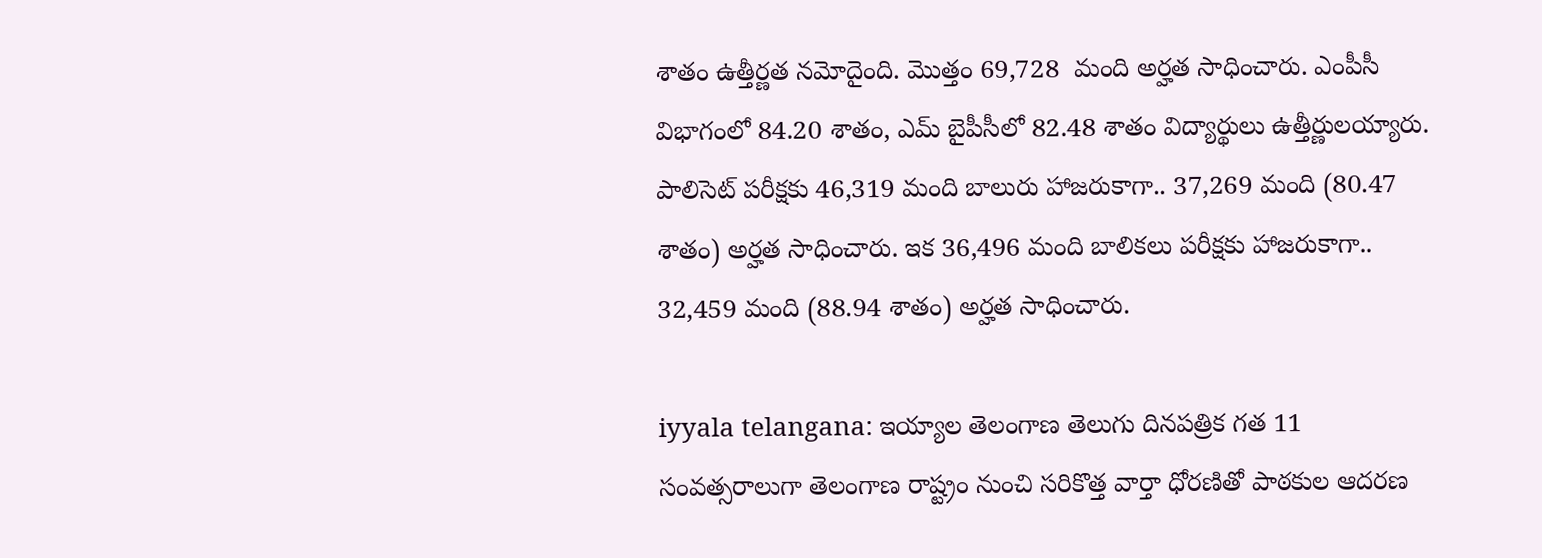శాతం ఉత్తీర్ణత నమోదైంది. మొత్తం 69,728  మంది అర్హత సాధించారు. ఎంపీసీ విభాగంలో 84.20 శాతం, ఎమ్‌ బైపీసీలో 82.48 శాతం విద్యార్థులు ఉత్తీర్ణులయ్యారు. పాలిసెట్‌ పరీక్షకు 46,319 మంది బాలురు హాజరుకాగా.. 37,269 మంది (80.47 శాతం) అర్హత సాధించారు. ఇక 36,496 మంది బాలికలు పరీక్షకు హాజరుకాగా.. 32,459 మంది (88.94 శాతం) అర్హత సాధించారు.

iyyala telangana: ఇయ్యాల తెలంగాణ తెలుగు దినపత్రిక గత 11 సంవత్సరాలుగా తెలంగాణ రాష్ట్రం నుంచి సరికొత్త వార్తా ధోరణితో పాఠకుల ఆదరణ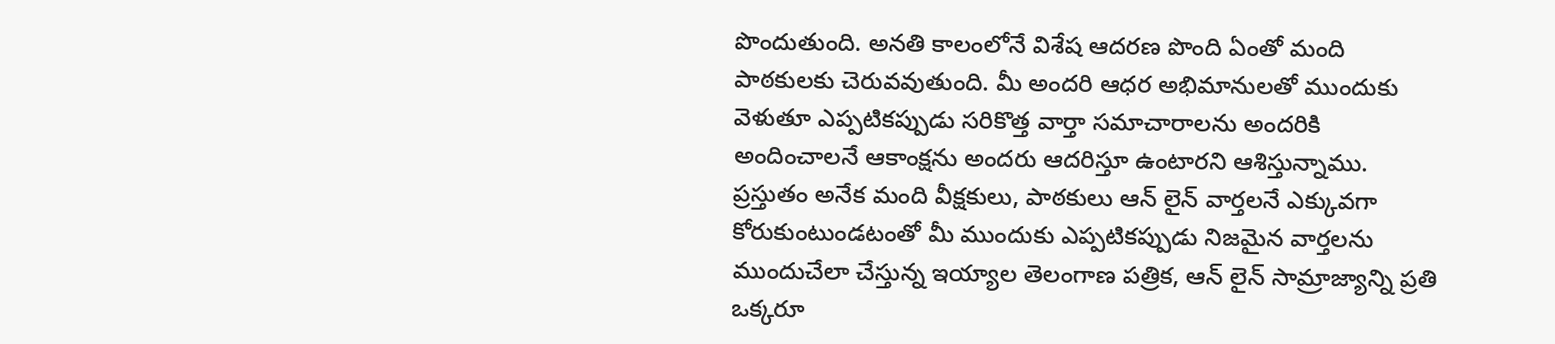పొందుతుంది. అనతి కాలంలోనే విశేష ఆదరణ పొంది ఏంతో మంది పాఠకులకు చెరువవుతుంది. మీ అందరి ఆధర అభిమానులతో ముందుకు వెళుతూ ఎప్పటికప్పుడు సరికొత్త వార్తా సమాచారాలను అందరికి అందించాలనే ఆకాంక్షను అందరు ఆదరిస్తూ ఉంటారని ఆశిస్తున్నాము. ప్రస్తుతం అనేక మంది వీక్షకులు, పాఠకులు ఆన్ లైన్ వార్తలనే ఎక్కువగా కోరుకుంటుండటంతో మీ ముందుకు ఎప్పటికప్పుడు నిజమైన వార్తలను ముందుచేలా చేస్తున్న ఇయ్యాల తెలంగాణ పత్రిక, ఆన్ లైన్ సామ్రాజ్యాన్ని ప్రతి ఒక్కరూ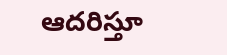ఆదరిస్తూ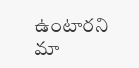ఉంటారని మా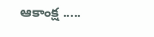ఆకాంక్ష .....